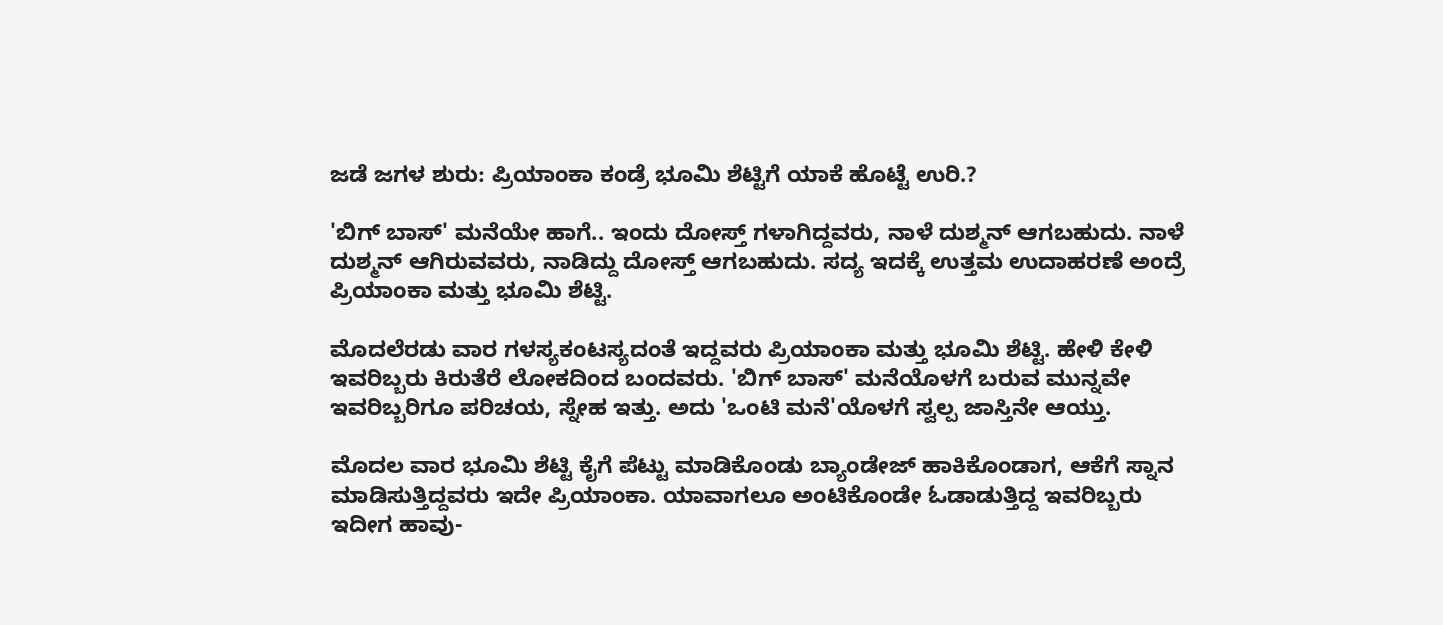ಜಡೆ ಜಗಳ ಶುರು: ಪ್ರಿಯಾಂಕಾ ಕಂಡ್ರೆ ಭೂಮಿ ಶೆಟ್ಟಿಗೆ ಯಾಕೆ ಹೊಟ್ಟೆ ಉರಿ.?

'ಬಿಗ್ ಬಾಸ್' ಮನೆಯೇ ಹಾಗೆ.. ಇಂದು ದೋಸ್ತ್ ಗಳಾಗಿದ್ದವರು, ನಾಳೆ ದುಶ್ಮನ್ ಆಗಬಹುದು. ನಾಳೆ ದುಶ್ಮನ್ ಆಗಿರುವವರು, ನಾಡಿದ್ದು ದೋಸ್ತ್ ಆಗಬಹುದು. ಸದ್ಯ ಇದಕ್ಕೆ ಉತ್ತಮ ಉದಾಹರಣೆ ಅಂದ್ರೆ ಪ್ರಿಯಾಂಕಾ ಮತ್ತು ಭೂಮಿ ಶೆಟ್ಟಿ.

ಮೊದಲೆರಡು ವಾರ ಗಳಸ್ಯಕಂಟಸ್ಯದಂತೆ ಇದ್ದವರು ಪ್ರಿಯಾಂಕಾ ಮತ್ತು ಭೂಮಿ ಶೆಟ್ಟಿ. ಹೇಳಿ ಕೇಳಿ ಇವರಿಬ್ಬರು ಕಿರುತೆರೆ ಲೋಕದಿಂದ ಬಂದವರು. 'ಬಿಗ್ ಬಾಸ್' ಮನೆಯೊಳಗೆ ಬರುವ ಮುನ್ನವೇ ಇವರಿಬ್ಬರಿಗೂ ಪರಿಚಯ, ಸ್ನೇಹ ಇತ್ತು. ಅದು 'ಒಂಟಿ ಮನೆ'ಯೊಳಗೆ ಸ್ವಲ್ಪ ಜಾಸ್ತಿನೇ ಆಯ್ತು.

ಮೊದಲ ವಾರ ಭೂಮಿ ಶೆಟ್ಟಿ ಕೈಗೆ ಪೆಟ್ಟು ಮಾಡಿಕೊಂಡು ಬ್ಯಾಂಡೇಜ್ ಹಾಕಿಕೊಂಡಾಗ, ಆಕೆಗೆ ಸ್ನಾನ ಮಾಡಿಸುತ್ತಿದ್ದವರು ಇದೇ ಪ್ರಿಯಾಂಕಾ. ಯಾವಾಗಲೂ ಅಂಟಿಕೊಂಡೇ ಓಡಾಡುತ್ತಿದ್ದ ಇವರಿಬ್ಬರು ಇದೀಗ ಹಾವು-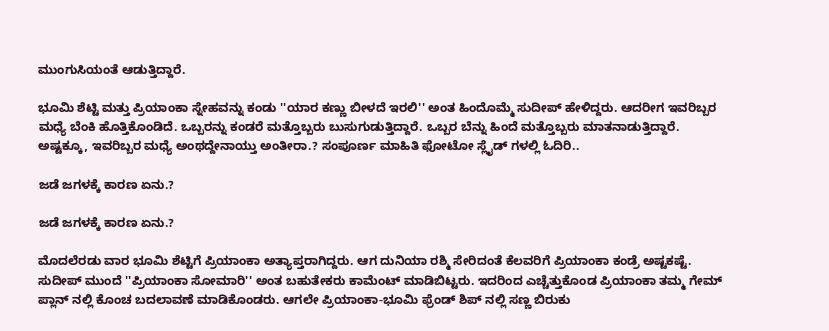ಮುಂಗುಸಿಯಂತೆ ಆಡುತ್ತಿದ್ದಾರೆ.

ಭೂಮಿ ಶೆಟ್ಟಿ ಮತ್ತು ಪ್ರಿಯಾಂಕಾ ಸ್ನೇಹವನ್ನು ಕಂಡು ''ಯಾರ ಕಣ್ಣು ಬೀಳದೆ ಇರಲಿ'' ಅಂತ ಹಿಂದೊಮ್ಮೆ ಸುದೀಪ್ ಹೇಳಿದ್ದರು. ಆದರೀಗ ಇವರಿಬ್ಬರ ಮಧ್ಯೆ ಬೆಂಕಿ ಹೊತ್ತಿಕೊಂಡಿದೆ. ಒಬ್ಬರನ್ನು ಕಂಡರೆ ಮತ್ತೊಬ್ಬರು ಬುಸುಗುಡುತ್ತಿದ್ದಾರೆ. ಒಬ್ಬರ ಬೆನ್ನು ಹಿಂದೆ ಮತ್ತೊಬ್ಬರು ಮಾತನಾಡುತ್ತಿದ್ದಾರೆ. ಅಷ್ಟಕ್ಕೂ, ಇವರಿಬ್ಬರ ಮಧ್ಯೆ ಅಂಥದ್ದೇನಾಯ್ತು ಅಂತೀರಾ.? ಸಂಪೂರ್ಣ ಮಾಹಿತಿ ಫೋಟೋ ಸ್ಲೈಡ್ ಗಳಲ್ಲಿ ಓದಿರಿ..

ಜಡೆ ಜಗಳಕ್ಕೆ ಕಾರಣ ಏನು.?

ಜಡೆ ಜಗಳಕ್ಕೆ ಕಾರಣ ಏನು.?

ಮೊದಲೆರಡು ವಾರ ಭೂಮಿ ಶೆಟ್ಟಿಗೆ ಪ್ರಿಯಾಂಕಾ ಅತ್ಯಾಪ್ತರಾಗಿದ್ದರು. ಆಗ ದುನಿಯಾ ರಶ್ಮಿ ಸೇರಿದಂತೆ ಕೆಲವರಿಗೆ ಪ್ರಿಯಾಂಕಾ ಕಂಡ್ರೆ ಅಷ್ಟಕಷ್ಟೆ. ಸುದೀಪ್ ಮುಂದೆ ''ಪ್ರಿಯಾಂಕಾ ಸೋಮಾರಿ'' ಅಂತ ಬಹುತೇಕರು ಕಾಮೆಂಟ್ ಮಾಡಿಬಿಟ್ಟರು. ಇದರಿಂದ ಎಚ್ಚೆತ್ತುಕೊಂಡ ಪ್ರಿಯಾಂಕಾ ತಮ್ಮ ಗೇಮ್ ಪ್ಲಾನ್ ನಲ್ಲಿ ಕೊಂಚ ಬದಲಾವಣೆ ಮಾಡಿಕೊಂಡರು. ಆಗಲೇ ಪ್ರಿಯಾಂಕಾ-ಭೂಮಿ ಫ್ರೆಂಡ್ ಶಿಪ್ ನಲ್ಲಿ ಸಣ್ಣ ಬಿರುಕು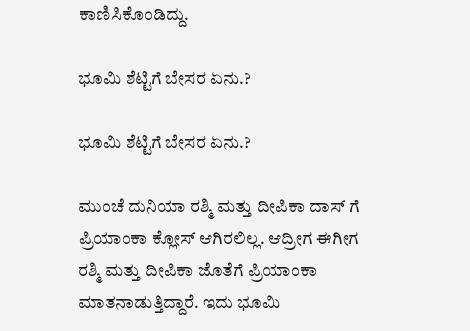ಕಾಣಿಸಿಕೊಂಡಿದ್ದು.

ಭೂಮಿ ಶೆಟ್ಟಿಗೆ ಬೇಸರ ಏನು.?

ಭೂಮಿ ಶೆಟ್ಟಿಗೆ ಬೇಸರ ಏನು.?

ಮುಂಚೆ ದುನಿಯಾ ರಶ್ಮಿ ಮತ್ತು ದೀಪಿಕಾ ದಾಸ್ ಗೆ ಪ್ರಿಯಾಂಕಾ ಕ್ಲೋಸ್ ಆಗಿರಲಿಲ್ಲ. ಆದ್ರೀಗ ಈಗೀಗ ರಶ್ಮಿ ಮತ್ತು ದೀಪಿಕಾ ಜೊತೆಗೆ ಪ್ರಿಯಾಂಕಾ ಮಾತನಾಡುತ್ತಿದ್ದಾರೆ. ಇದು ಭೂಮಿ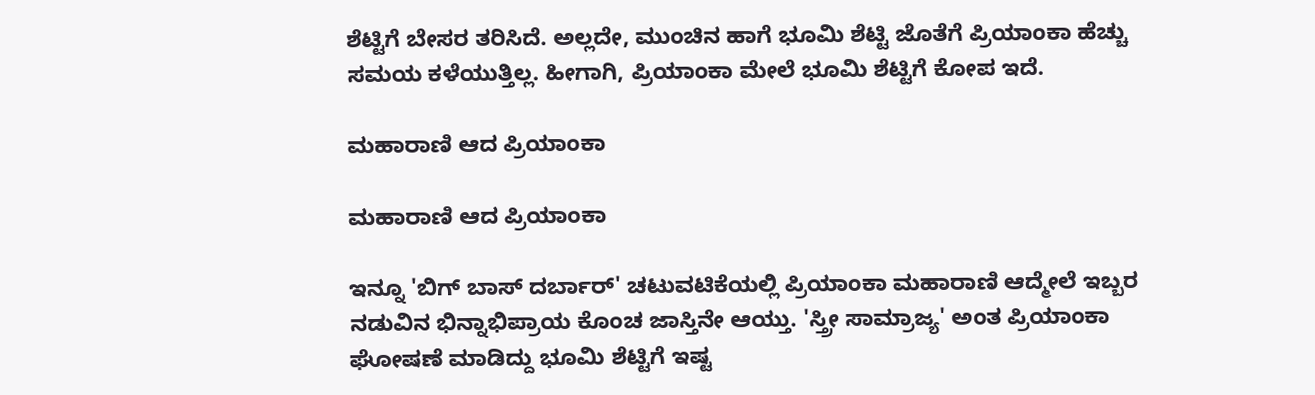ಶೆಟ್ಟಿಗೆ ಬೇಸರ ತರಿಸಿದೆ. ಅಲ್ಲದೇ, ಮುಂಚಿನ ಹಾಗೆ ಭೂಮಿ ಶೆಟ್ಟಿ ಜೊತೆಗೆ ಪ್ರಿಯಾಂಕಾ ಹೆಚ್ಚು ಸಮಯ ಕಳೆಯುತ್ತಿಲ್ಲ. ಹೀಗಾಗಿ, ಪ್ರಿಯಾಂಕಾ ಮೇಲೆ ಭೂಮಿ ಶೆಟ್ಟಿಗೆ ಕೋಪ ಇದೆ.

ಮಹಾರಾಣಿ ಆದ ಪ್ರಿಯಾಂಕಾ

ಮಹಾರಾಣಿ ಆದ ಪ್ರಿಯಾಂಕಾ

ಇನ್ನೂ 'ಬಿಗ್ ಬಾಸ್ ದರ್ಬಾರ್' ಚಟುವಟಿಕೆಯಲ್ಲಿ ಪ್ರಿಯಾಂಕಾ ಮಹಾರಾಣಿ ಆದ್ಮೇಲೆ ಇಬ್ಬರ ನಡುವಿನ ಭಿನ್ನಾಭಿಪ್ರಾಯ ಕೊಂಚ ಜಾಸ್ತಿನೇ ಆಯ್ತು. 'ಸ್ತ್ರೀ ಸಾಮ್ರಾಜ್ಯ' ಅಂತ ಪ್ರಿಯಾಂಕಾ ಘೋಷಣೆ ಮಾಡಿದ್ದು ಭೂಮಿ ಶೆಟ್ಟಿಗೆ ಇಷ್ಟ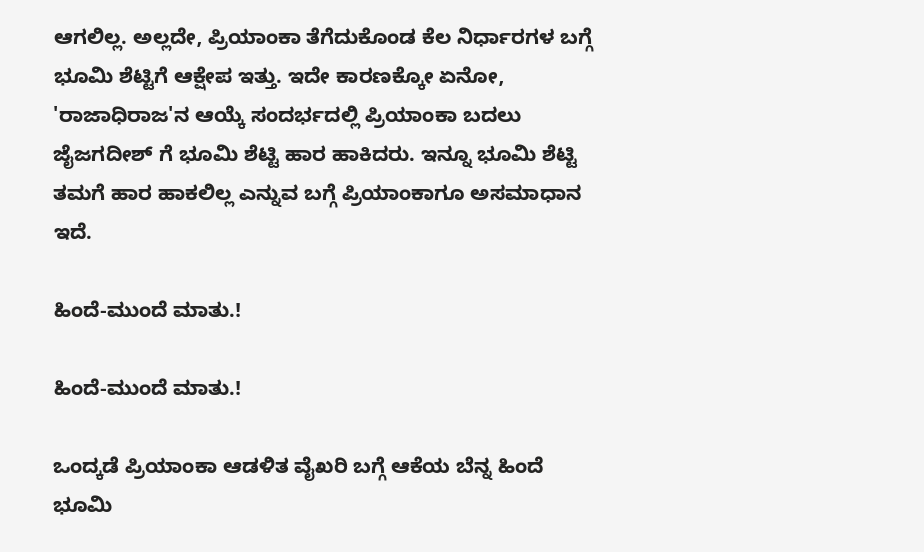ಆಗಲಿಲ್ಲ. ಅಲ್ಲದೇ, ಪ್ರಿಯಾಂಕಾ ತೆಗೆದುಕೊಂಡ ಕೆಲ ನಿರ್ಧಾರಗಳ ಬಗ್ಗೆ ಭೂಮಿ ಶೆಟ್ಟಿಗೆ ಆಕ್ಷೇಪ ಇತ್ತು. ಇದೇ ಕಾರಣಕ್ಕೋ ಏನೋ, 'ರಾಜಾಧಿರಾಜ'ನ ಆಯ್ಕೆ ಸಂದರ್ಭದಲ್ಲಿ ಪ್ರಿಯಾಂಕಾ ಬದಲು ಜೈಜಗದೀಶ್ ಗೆ ಭೂಮಿ ಶೆಟ್ಟಿ ಹಾರ ಹಾಕಿದರು. ಇನ್ನೂ ಭೂಮಿ ಶೆಟ್ಟಿ ತಮಗೆ ಹಾರ ಹಾಕಲಿಲ್ಲ ಎನ್ನುವ ಬಗ್ಗೆ ಪ್ರಿಯಾಂಕಾಗೂ ಅಸಮಾಧಾನ ಇದೆ.

ಹಿಂದೆ-ಮುಂದೆ ಮಾತು.!

ಹಿಂದೆ-ಮುಂದೆ ಮಾತು.!

ಒಂದ್ಕಡೆ ಪ್ರಿಯಾಂಕಾ ಆಡಳಿತ ವೈಖರಿ ಬಗ್ಗೆ ಆಕೆಯ ಬೆನ್ನ ಹಿಂದೆ ಭೂಮಿ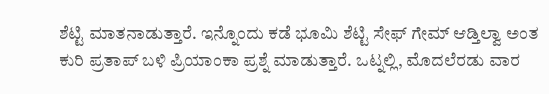ಶೆಟ್ಟಿ ಮಾತನಾಡುತ್ತಾರೆ. ಇನ್ನೊಂದು ಕಡೆ ಭೂಮಿ ಶೆಟ್ಟಿ ಸೇಫ್ ಗೇಮ್ ಆಡ್ತಿಲ್ವಾ ಅಂತ ಕುರಿ ಪ್ರತಾಪ್ ಬಳಿ ಪ್ರಿಯಾಂಕಾ ಪ್ರಶ್ನೆ ಮಾಡುತ್ತಾರೆ. ಒಟ್ನಲ್ಲಿ, ಮೊದಲೆರಡು ವಾರ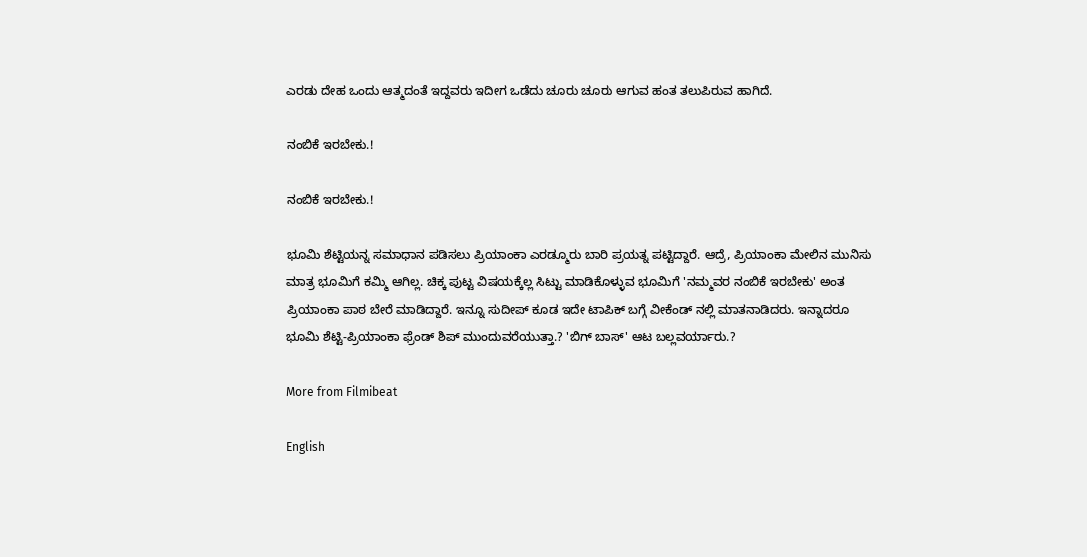ಎರಡು ದೇಹ ಒಂದು ಆತ್ಮದಂತೆ ಇದ್ದವರು ಇದೀಗ ಒಡೆದು ಚೂರು ಚೂರು ಆಗುವ ಹಂತ ತಲುಪಿರುವ ಹಾಗಿದೆ.

ನಂಬಿಕೆ ಇರಬೇಕು.!

ನಂಬಿಕೆ ಇರಬೇಕು.!

ಭೂಮಿ ಶೆಟ್ಟಿಯನ್ನ ಸಮಾಧಾನ ಪಡಿಸಲು ಪ್ರಿಯಾಂಕಾ ಎರಡ್ಮೂರು ಬಾರಿ ಪ್ರಯತ್ನ ಪಟ್ಟಿದ್ದಾರೆ. ಆದ್ರೆ, ಪ್ರಿಯಾಂಕಾ ಮೇಲಿನ ಮುನಿಸು ಮಾತ್ರ ಭೂಮಿಗೆ ಕಮ್ಮಿ ಆಗಿಲ್ಲ. ಚಿಕ್ಕ ಪುಟ್ಟ ವಿಷಯಕ್ಕೆಲ್ಲ ಸಿಟ್ಟು ಮಾಡಿಕೊಳ್ಳುವ ಭೂಮಿಗೆ 'ನಮ್ಮವರ ನಂಬಿಕೆ ಇರಬೇಕು' ಅಂತ ಪ್ರಿಯಾಂಕಾ ಪಾಠ ಬೇರೆ ಮಾಡಿದ್ದಾರೆ. ಇನ್ನೂ ಸುದೀಪ್ ಕೂಡ ಇದೇ ಟಾಪಿಕ್ ಬಗ್ಗೆ ವೀಕೆಂಡ್ ನಲ್ಲಿ ಮಾತನಾಡಿದರು. ಇನ್ನಾದರೂ ಭೂಮಿ ಶೆಟ್ಟಿ-ಪ್ರಿಯಾಂಕಾ ಫ್ರೆಂಡ್ ಶಿಪ್ ಮುಂದುವರೆಯುತ್ತಾ.? 'ಬಿಗ್ ಬಾಸ್' ಆಟ ಬಲ್ಲವರ್ಯಾರು.?

More from Filmibeat

English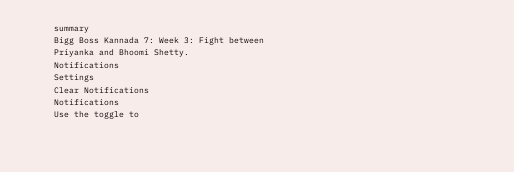summary
Bigg Boss Kannada 7: Week 3: Fight between Priyanka and Bhoomi Shetty.
Notifications
Settings
Clear Notifications
Notifications
Use the toggle to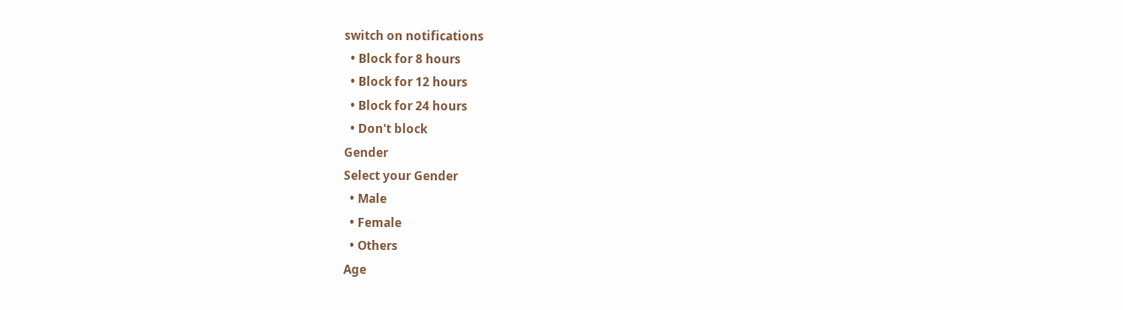switch on notifications
  • Block for 8 hours
  • Block for 12 hours
  • Block for 24 hours
  • Don't block
Gender
Select your Gender
  • Male
  • Female
  • Others
Age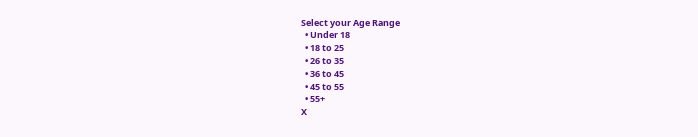Select your Age Range
  • Under 18
  • 18 to 25
  • 26 to 35
  • 36 to 45
  • 45 to 55
  • 55+
X